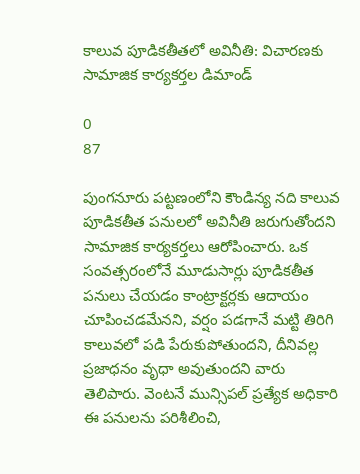కాలువ పూడికతీతలో అవినీతి: విచారణకు సామాజిక కార్యకర్తల డిమాండ్

0
87

పుంగనూరు పట్టణంలోని కౌండిన్య నది కాలువ పూడికతీత పనులలో అవినీతి జరుగుతోందని సామాజిక కార్యకర్తలు ఆరోపించారు. ఒక సంవత్సరంలోనే మూడుసార్లు పూడికతీత పనులు చేయడం కాంట్రాక్టర్లకు ఆదాయం చూపించడమేనని, వర్షం పడగానే మట్టి తిరిగి కాలువలో పడి పేరుకుపోతుందని, దీనివల్ల ప్రజాధనం వృధా అవుతుందని వారు తెలిపారు. వెంటనే మున్సిపల్ ప్రత్యేక అధికారి ఈ పనులను పరిశీలించి,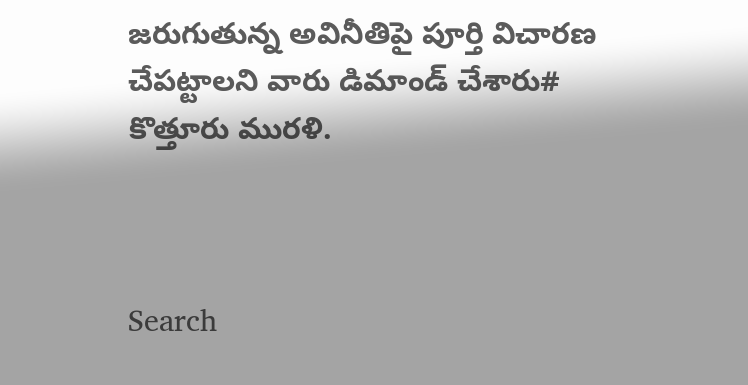జరుగుతున్న అవినీతిపై పూర్తి విచారణ చేపట్టాలని వారు డిమాండ్ చేశారు# కొత్తూరు మురళి.



Search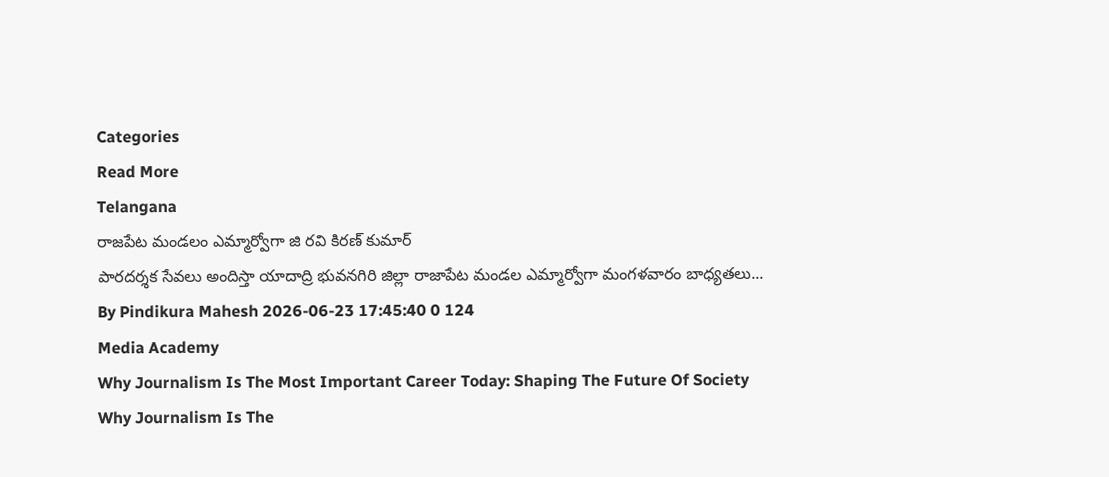Categories
Read More
Telangana
రాజపేట మండలం ఎమ్మార్వోగా జి రవి కిరణ్ కుమార్
పారదర్శక సేవలు అందిస్తా యాదాద్రి భువనగిరి జిల్లా రాజాపేట మండల ఎమ్మార్వోగా మంగళవారం బాధ్యతలు...
By Pindikura Mahesh 2026-06-23 17:45:40 0 124
Media Academy
Why Journalism Is The Most Important Career Today: Shaping The Future Of Society
Why Journalism Is The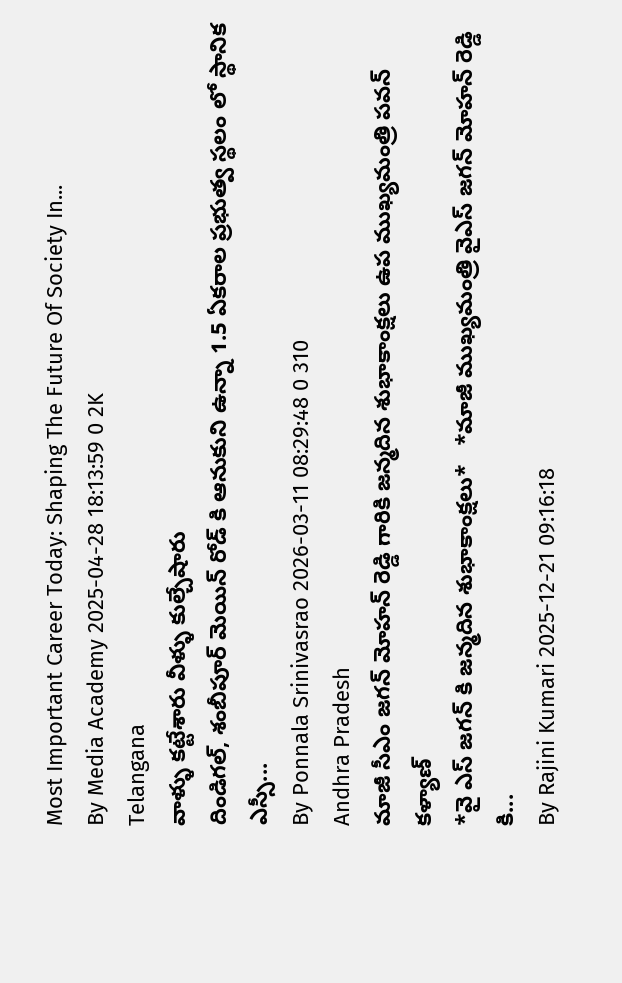Most Important Career Today: Shaping The Future Of Society In...
By Media Academy 2025-04-28 18:13:59 0 2K
Telangana
వాళ్ళు కట్టేశారు వీళ్ళు కుల్చేషారు
దిండిగల్, శంబీపూర్ మెయిన్ రోడ్ కి ఆనుకుని ఉన్నా 1.5 ఏకరాల ప్రభుత్వ స్థలం లో స్థానిక ఎస్సీ...
By Ponnala Srinivasrao 2026-03-11 08:29:48 0 310
Andhra Pradesh
మాజీ సీఎం జగన్ మోహన్ రెడ్డి గారికి జన్మదిన శుభాకాంక్షలు ఉప ముఖ్యమంత్రి పవన్ కళ్యాణ్
*వై ఎస్ జగన్ కి జన్మదిన శుభాకాంక్షలు*   *మాజీ ముఖ్యమంత్రి వైఎస్ జగన్ మోహన్ రెడ్డి కి...
By Rajini Kumari 2025-12-21 09:16:18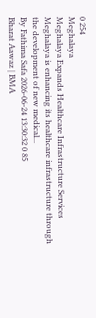0 254
Meghalaya
Meghalaya Expands Healthcare Infrastructure Services
Meghalaya is enhancing its healthcare infrastructure through the development of new medical...
By Fathima Safa 2026-06-24 13:30:32 0 85
Bharat Aawaz | BMA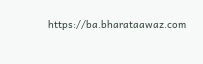https://ba.bharataawaz.com